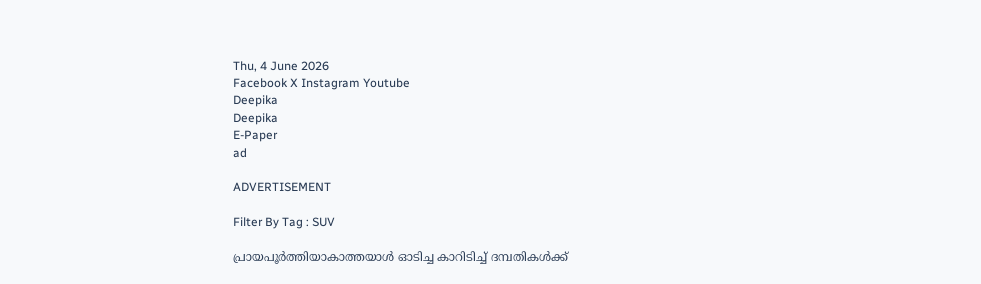Thu, 4 June 2026
Facebook X Instagram Youtube
Deepika
Deepika
E-Paper
ad

ADVERTISEMENT

Filter By Tag : SUV

പ്രായപൂർത്തിയാകാത്തയാൾ ഓടിച്ച കാറിടിച്ച് ദമ്പതികൾക്ക്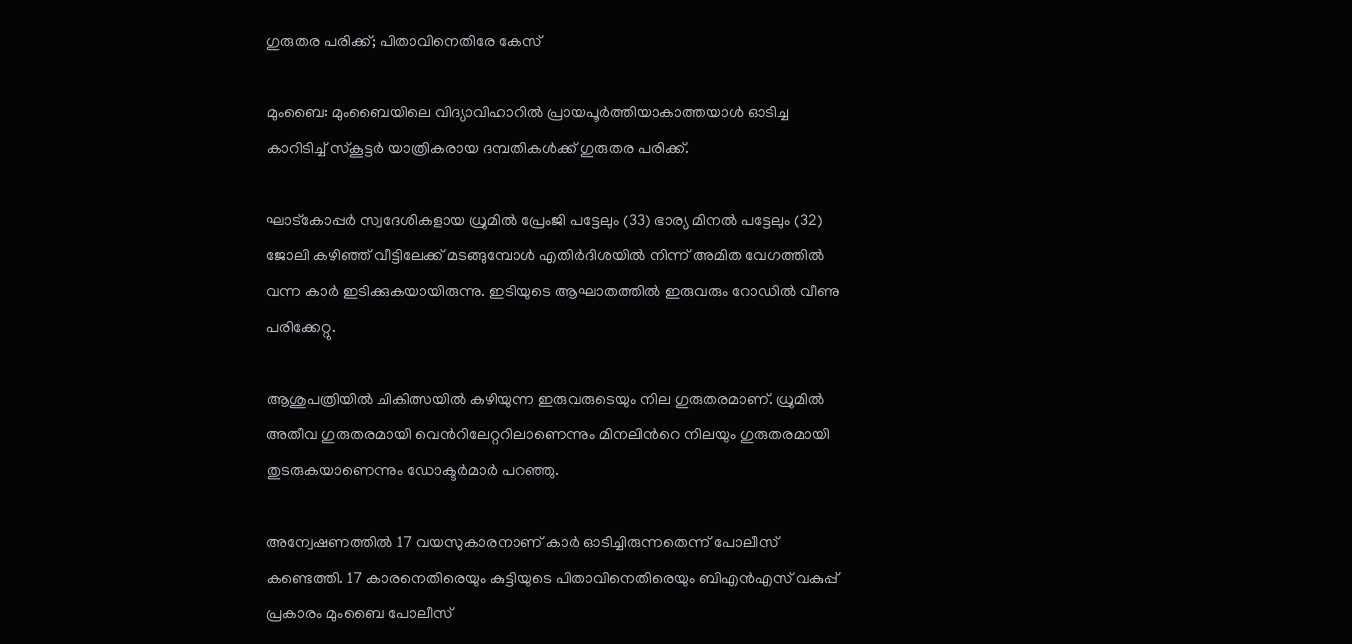ഗുരുതര പരിക്ക്; പിതാവിനെതിരേ കേസ്

മുംബൈ: മുംബൈയിലെ വിദ്യാവിഹാറിൽ പ്രായപൂർത്തിയാകാത്തയാൾ ഓടിച്ച കാറിടിച്ച് സ്കൂട്ടർ യാത്രികരായ ദമ്പതികൾക്ക് ഗുരുതര പരിക്ക്.

ഘാട്‌കോപ്പർ സ്വദേശികളായ ധ്രുമിൽ പ്രേംജി പട്ടേലും (33) ഭാര്യ മിനൽ പട്ടേലും (32) ജോലി കഴിഞ്ഞ് വീട്ടിലേക്ക് മടങ്ങുമ്പോൾ എതിർദിശയിൽ നിന്ന് അമിത വേഗത്തിൽ വന്ന കാർ ഇടിക്കുകയായിരുന്നു. ഇടിയുടെ ആഘാതത്തിൽ ഇരുവരും റോഡിൽ വീണു പരിക്കേറ്റു.

ആശുപത്രിയിൽ ചികിത്സയിൽ കഴിയുന്ന ഇരുവരുടെയും നില ഗുരുതരമാണ്. ധ്രുമിൽ അതീവ ഗുരുതരമായി വെന്‍റിലേറ്ററിലാണെന്നും മിനലിന്‍റെ നിലയും ഗുരുതരമായി തുടരുകയാണെന്നും ഡോക്ടർമാർ പറഞ്ഞു.

അന്വേഷണത്തിൽ 17 വയസുകാരനാണ് കാർ ഓടിച്ചിരുന്നതെന്ന് പോലീസ് കണ്ടെത്തി. 17 കാരനെതിരെയും കുട്ടിയുടെ പിതാവിനെതിരെയും ബിഎൻഎസ് വകുപ്പ് പ്രകാരം മുംബൈ പോലീസ്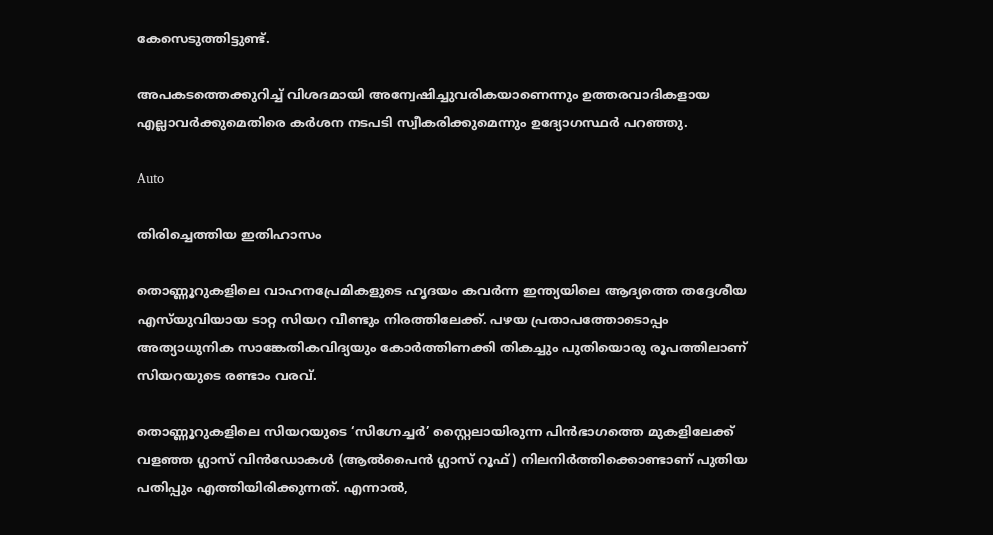കേസെടുത്തിട്ടുണ്ട്.

അപകടത്തെക്കുറിച്ച് വിശദമായി അന്വേഷിച്ചുവരികയാണെന്നും ഉത്തരവാദികളായ എല്ലാവർക്കുമെതിരെ കർശന നടപടി സ്വീകരിക്കുമെന്നും ഉദ്യോഗസ്ഥർ പറഞ്ഞു.

Auto

തിരിച്ചെത്തിയ ഇതിഹാസം

തൊണ്ണൂറുകളിലെ വാഹനപ്രേമികളുടെ ഹൃദയം കവർന്ന ഇന്ത്യയിലെ ആദ്യത്തെ തദ്ദേശീയ എസ്‌യുവിയായ ടാറ്റ സിയറ വീണ്ടും നിരത്തിലേക്ക്. പഴയ പ്രതാപത്തോടൊപ്പം അത്യാധുനിക സാങ്കേതികവിദ്യയും കോർത്തിണക്കി തികച്ചും പുതിയൊരു രൂപത്തിലാണ് സിയറയുടെ രണ്ടാം വരവ്.

തൊണ്ണൂറുകളിലെ സിയറയുടെ ‘സിഗ്നേച്ചർ’ സ്റ്റൈലായിരുന്ന പിൻഭാഗത്തെ മുകളിലേക്ക് വളഞ്ഞ ഗ്ലാസ് വിൻഡോകൾ (ആൽപൈൻ ഗ്ലാസ് റൂഫ്) നിലനിർത്തിക്കൊണ്ടാണ് പുതിയ പതിപ്പും എത്തിയിരിക്കുന്നത്. എന്നാൽ,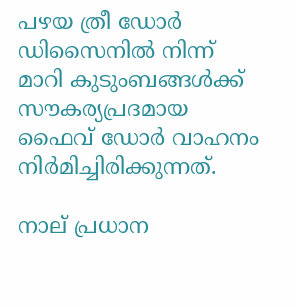പഴയ ത്രീ ഡോർ ഡിസൈനിൽ നിന്ന് മാറി കുടുംബങ്ങൾക്ക് സൗകര്യപ്രദമായ ഫൈവ് ഡോർ വാഹനം നിർമിച്ചിരിക്കുന്നത്.

നാല് പ്രധാന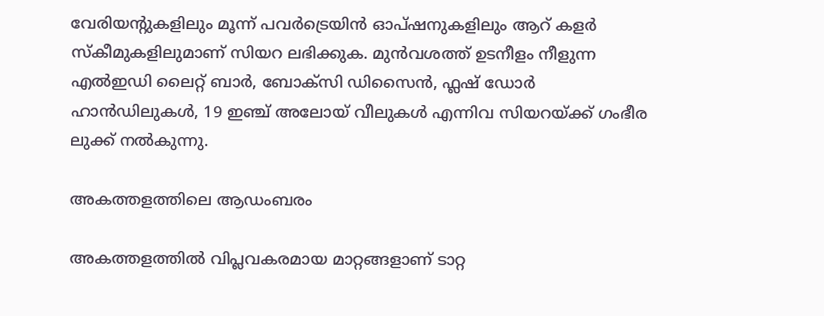വേരിയന്‍റുകളിലും മൂന്ന് പവർട്രെയിൻ ഓപ്ഷനുകളിലും ആറ് കളർ സ്കീമുകളിലുമാണ് സിയറ ലഭിക്കുക. മുൻവശത്ത് ഉടനീളം നീളുന്ന എൽഇഡി ലൈറ്റ് ബാർ, ബോക്സി ഡിസൈൻ, ഫ്ലഷ് ഡോർ ഹാൻഡിലുകൾ, 19 ഇഞ്ച് അലോയ് വീലുകൾ എന്നിവ സിയറയ്ക്ക് ഗംഭീര ലുക്ക് നൽകുന്നു.

അകത്തളത്തിലെ ആഡംബരം

അകത്തളത്തിൽ വിപ്ലവകരമായ മാറ്റങ്ങളാണ് ടാറ്റ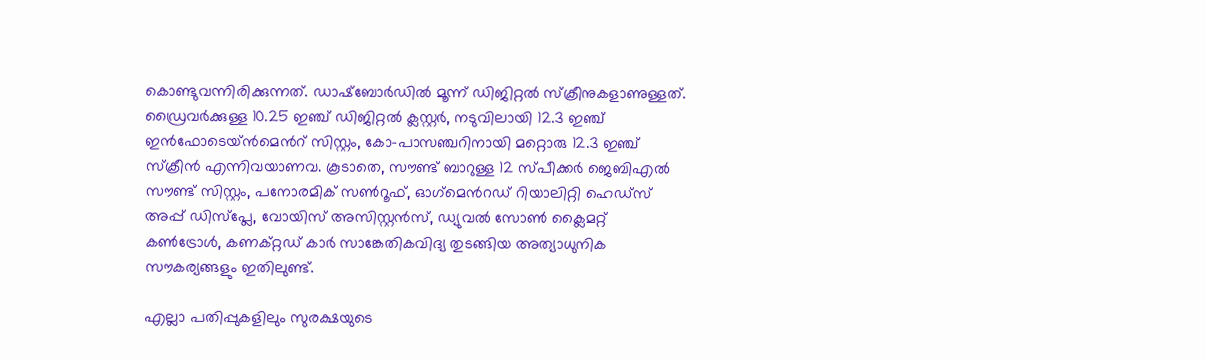കൊണ്ടുവന്നിരിക്കുന്നത്. ഡാഷ്ബോർഡിൽ മൂന്ന് ഡിജിറ്റൽ സ്ക്രീനുകളാണുള്ളത്. ഡ്രൈവർക്കുള്ള 10.25 ഇഞ്ച് ഡിജിറ്റൽ ക്ലസ്റ്റർ, നടുവിലായി 12.3 ഇഞ്ച് ഇൻഫോടെയ്ൻമെന്‍റ് സിസ്റ്റം, കോ-പാസഞ്ചറിനായി മറ്റൊരു 12.3 ഇഞ്ച് സ്ക്രീൻ എന്നിവയാണവ. കൂടാതെ, സൗണ്ട് ബാറുള്ള 12 സ്പീക്കർ ജെബിഎൽ സൗണ്ട് സിസ്റ്റം, പനോരമിക് സണ്‍റൂഫ്, ഓഗ്‌മെന്‍റഡ് റിയാലിറ്റി ഹെഡ്സ് അപ്പ് ഡിസ്പ്ലേ, വോയിസ് അസിസ്റ്റൻസ്, ഡ്യുവൽ സോണ്‍ ക്ലൈമറ്റ് കണ്‍ട്രോൾ, കണക്റ്റഡ് കാർ സാങ്കേതികവിദ്യ തുടങ്ങിയ അത്യാധുനിക സൗകര്യങ്ങളും ഇതിലുണ്ട്.

എല്ലാ പതിപ്പുകളിലും സുരക്ഷയുടെ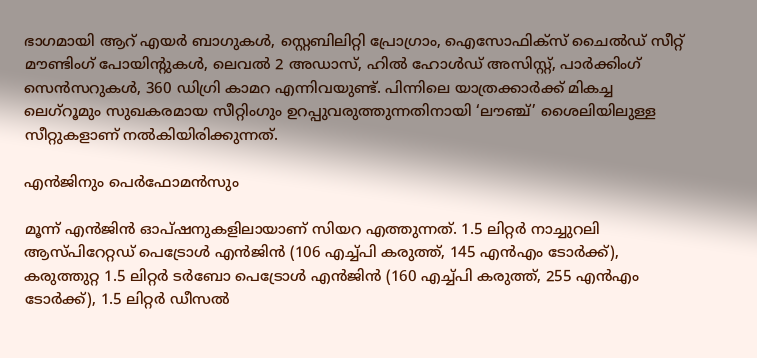ഭാഗമായി ആറ് എയർ ബാഗുകൾ, സ്റ്റെബിലിറ്റി പ്രോഗ്രാം, ഐസോഫിക്സ് ചൈൽഡ് സീറ്റ് മൗണ്ടിംഗ് പോയിന്‍റുകൾ, ലെവൽ 2 അഡാസ്, ഹിൽ ഹോൾഡ് അസിസ്റ്റ്, പാർക്കിംഗ് സെൻസറുകൾ, 360 ഡിഗ്രി കാമറ എന്നിവയുണ്ട്. പിന്നിലെ യാത്രക്കാർക്ക് മികച്ച ലെഗ്റൂമും സുഖകരമായ സീറ്റിംഗും ഉറപ്പുവരുത്തുന്നതിനായി ‘ലൗഞ്ച്’ ശൈലിയിലുള്ള സീറ്റുകളാണ് നൽകിയിരിക്കുന്നത്.

എൻജിനും പെർഫോമൻസും

മൂന്ന് എൻജിൻ ഓപ്ഷനുകളിലായാണ് സിയറ എത്തുന്നത്. 1.5 ലിറ്റർ നാച്ചുറലി ആസ്പിറേറ്റഡ് പെട്രോൾ എൻജിൻ (106 എച്ച്പി കരുത്ത്, 145 എൻഎം ടോർക്ക്), കരുത്തുറ്റ 1.5 ലിറ്റർ ടർബോ പെട്രോൾ എൻജിൻ (160 എച്ച്പി കരുത്ത്, 255 എൻഎം ടോർക്ക്), 1.5 ലിറ്റർ ഡീസൽ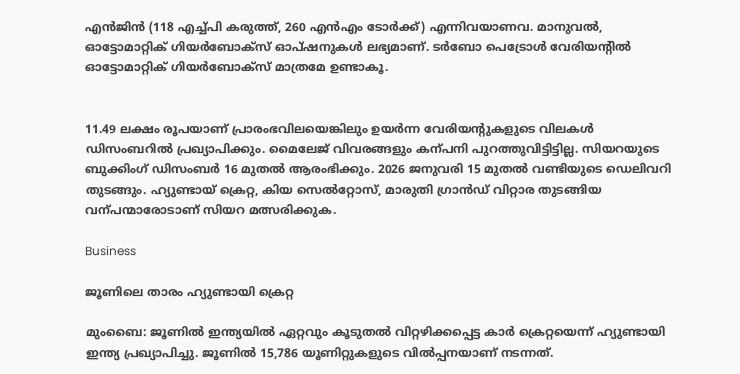എൻജിൻ (118 എച്ച്പി കരുത്ത്, 260 എൻഎം ടോർക്ക്) എന്നിവയാണവ. മാനുവൽ, ഓട്ടോമാറ്റിക് ഗിയർബോക്സ് ഓപ്ഷനുകൾ ലഭ്യമാണ്. ടർബോ പെട്രോൾ വേരിയന്‍റിൽ ഓട്ടോമാറ്റിക് ഗിയർബോക്സ് മാത്രമേ ഉണ്ടാകൂ.


11.49 ലക്ഷം രൂപയാണ് പ്രാരംഭവിലയെങ്കിലും ഉയർന്ന വേരിയന്‍റുകളുടെ വിലകൾ ഡിസംബറിൽ പ്രഖ്യാപിക്കും. മൈലേജ് വിവരങ്ങളും കന്പനി പുറത്തുവിട്ടിട്ടില്ല. സിയറയുടെ ബുക്കിംഗ് ഡിസംബർ 16 മുതൽ ആരംഭിക്കും. 2026 ജനുവരി 15 മുതൽ വണ്ടിയുടെ ഡെലിവറി തുടങ്ങും. ഹ്യുണ്ടായ് ക്രെറ്റ, കിയ സെൽറ്റോസ്, മാരുതി ഗ്രാൻഡ് വിറ്റാര തുടങ്ങിയ വന്പന്മാരോടാണ് സിയറ മത്സരിക്കുക.

Business

ജൂണിലെ താരം ഹ്യുണ്ടായി ക്രെറ്റ

മുംബൈ: ജൂണിൽ ഇന്ത്യയിൽ ഏറ്റവും കൂടുതൽ വിറ്റഴിക്കപ്പെട്ട കാർ ക്രെറ്റയെന്ന് ഹ്യുണ്ടായി ഇന്ത്യ പ്രഖ്യാപിച്ചു. ജൂണിൽ 15,786 യൂണിറ്റുകളുടെ വിൽപ്പനയാണ് നടന്നത്.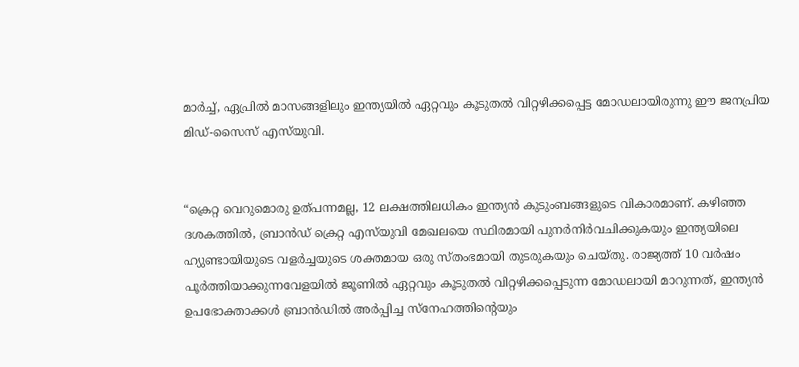മാർച്ച്, ഏപ്രിൽ മാസങ്ങളിലും ഇന്ത്യയിൽ ഏറ്റവും കൂടുതൽ വിറ്റഴിക്കപ്പെട്ട മോഡലായിരുന്നു ഈ ജനപ്രിയ മിഡ്-സൈസ് എസ്‌‌യുവി.


“ക്രെറ്റ വെറുമൊരു ഉത്പന്നമല്ല, 12 ലക്ഷത്തിലധികം ഇന്ത്യൻ കുടുംബങ്ങളുടെ വികാരമാണ്. കഴിഞ്ഞ ദശകത്തിൽ, ബ്രാൻഡ് ക്രെറ്റ എസ്‌യുവി മേഖലയെ സ്ഥിരമായി പുനർനിർവചിക്കുകയും ഇന്ത്യയിലെ ഹ്യുണ്ടായിയുടെ വളർച്ചയുടെ ശക്തമായ ഒരു സ്തംഭമായി തുടരുകയും ചെയ്തു. രാജ്യത്ത് 10 വർഷം പൂർത്തിയാക്കുന്നവേളയിൽ ജൂണിൽ ഏറ്റവും കൂടുതൽ വിറ്റഴിക്കപ്പെടുന്ന മോഡലായി മാറുന്നത്, ഇന്ത്യൻ ഉപഭോക്താക്കൾ ബ്രാൻഡിൽ അർപ്പിച്ച സ്നേഹത്തിന്‍റെയും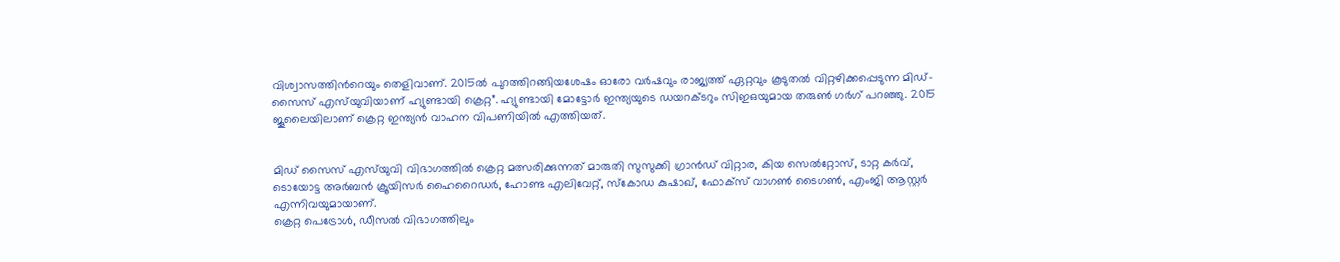വിശ്വാസത്തിന്‍റെയും തെളിവാണ്. 2015ൽ പുറത്തിറങ്ങിയശേഷം ഓരോ വർഷവും രാജ്യത്ത് ഏറ്റവും കൂടുതൽ വിറ്റഴിക്കപ്പെടുന്ന മിഡ്-സൈസ് എസ്‌യുവിയാണ് ഹ്യുണ്ടായി ക്രെറ്റ”. ഹ്യുണ്ടായി മോട്ടോർ ഇന്ത്യയുടെ ഡയറക്ടറും സിഇഒയുമായ തരുണ്‍ ഗർഗ് പറഞ്ഞു. 2015 ജൂലൈയിലാണ് ക്രെറ്റ ഇന്ത്യൻ വാഹന വിപണിയിൽ എത്തിയത്.


മിഡ് സൈസ് എസ്‌യുവി വിഭാഗത്തിൽ ക്രെറ്റ മത്സരിക്കുന്നത് മാരുതി സുസുക്കി ഗ്രാൻഡ് വിറ്റാര, കിയ സെൽറ്റോസ്, ടാറ്റ കർവ്, ടൊയോട്ട അർബൻ ക്രൂയിസർ ഹൈറൈഡർ, ഹോണ്ട എലിവേറ്റ്, സ്കോഡ കുഷാഖ്, ഫോക്സ് വാഗണ്‍ ടൈഗണ്‍, എംജി ആസ്റ്റർ എന്നിവയുമായാണ്.
ക്രെറ്റ പെട്രോൾ, ഡീസൽ വിഭാഗത്തിലും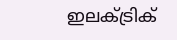ഇലക്ട്രിക്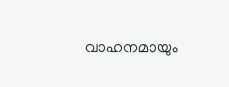വാഹനമായും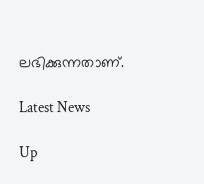ലഭിക്കുന്നതാണ്.

Latest News

Up